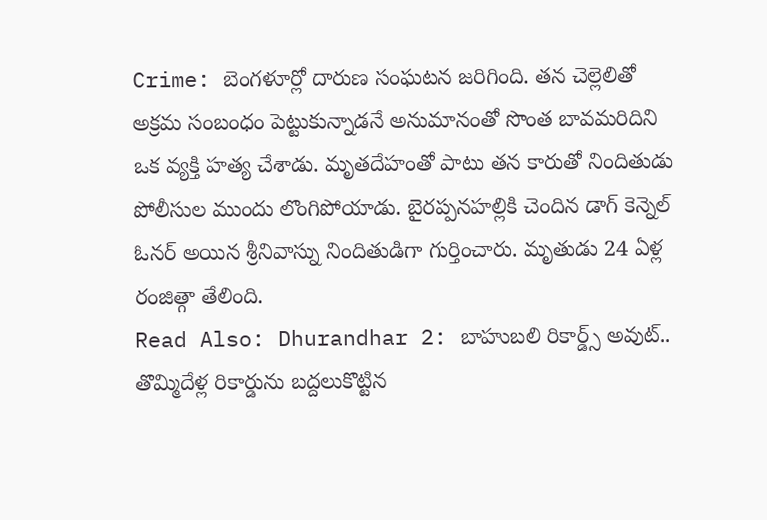Crime: బెంగళూర్లో దారుణ సంఘటన జరిగింది. తన చెల్లెలితో అక్రమ సంబంధం పెట్టుకున్నాడనే అనుమానంతో సొంత బావమరిదిని ఒక వ్యక్తి హత్య చేశాడు. మృతదేహంతో పాటు తన కారుతో నిందితుడు పోలీసుల ముందు లొంగిపోయాడు. బైరప్పనహల్లికి చెందిన డాగ్ కెన్నెల్ ఓనర్ అయిన శ్రీనివాస్ను నిందితుడిగా గుర్తించారు. మృతుడు 24 ఏళ్ల రంజిత్గా తేలింది.
Read Also: Dhurandhar 2: బాహుబలి రికార్డ్స్ అవుట్.. తొమ్మిదేళ్ల రికార్డును బద్దలుకొట్టిన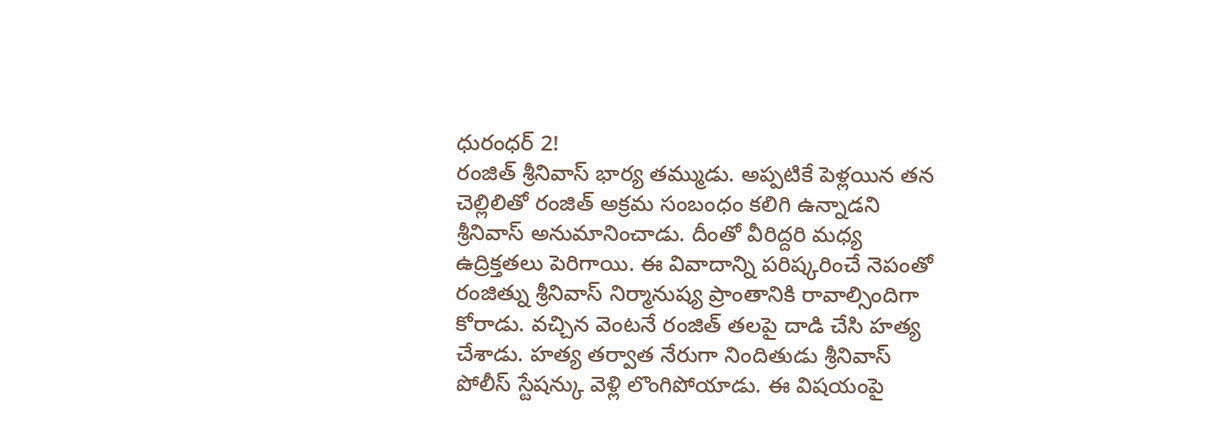ధురంధర్ 2!
రంజిత్ శ్రీనివాస్ భార్య తమ్ముడు. అప్పటికే పెళ్లయిన తన చెల్లిలితో రంజిత్ అక్రమ సంబంధం కలిగి ఉన్నాడని శ్రీనివాస్ అనుమానించాడు. దీంతో వీరిద్దరి మధ్య ఉద్రిక్తతలు పెరిగాయి. ఈ వివాదాన్ని పరిష్కరించే నెపంతో రంజిత్ను శ్రీనివాస్ నిర్మానుష్య ప్రాంతానికి రావాల్సిందిగా కోరాడు. వచ్చిన వెంటనే రంజిత్ తలపై దాడి చేసి హత్య చేశాడు. హత్య తర్వాత నేరుగా నిందితుడు శ్రీనివాస్ పోలీస్ స్టేషన్కు వెళ్లి లొంగిపోయాడు. ఈ విషయంపై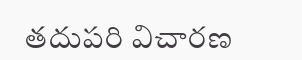తదుపరి విచారణ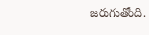జరుగుతోంది.